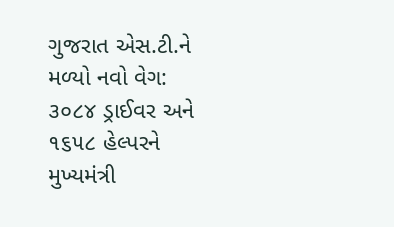ગુજરાત એસ.ટી.ને મળ્યો નવો વેગ: ૩૦૮૪ ડ્રાઈવર અને ૧૬૫૮ હેલ્પરને મુખ્યમંત્રી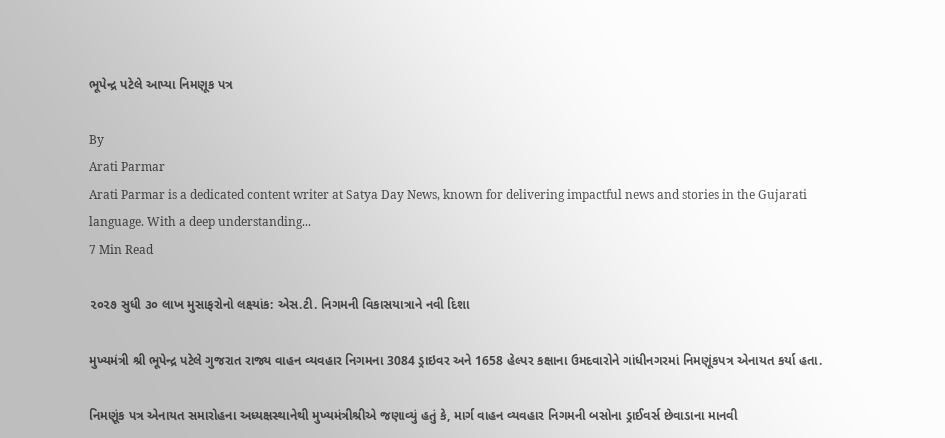ભૂપેન્દ્ર પટેલે આપ્યા નિમણૂક પત્ર

By
Arati Parmar
Arati Parmar is a dedicated content writer at Satya Day News, known for delivering impactful news and stories in the Gujarati language. With a deep understanding...
7 Min Read

૨૦૨૭ સુધી ૩૦ લાખ મુસાફરોનો લક્ષ્યાંક: એસ.ટી. નિગમની વિકાસયાત્રાને નવી દિશા

મુખ્યમંત્રી શ્રી ભૂપેન્દ્ર પટેલે ગુજરાત રાજ્ય વાહન વ્યવહાર નિગમના 3084 ડ્રાઇવર અને 1658 હેલ્પર કક્ષાના ઉમદવારોને ગાંધીનગરમાં નિમણૂંકપત્ર એનાયત કર્યા હતા.

નિમણૂંક પત્ર એનાયત સમારોહના અધ્યક્ષસ્થાનેથી મુખ્યમંત્રીશ્રીએ જણાવ્યું હતું કે, માર્ગ વાહન વ્યવહાર નિગમની બસોના ડ્રાઈવર્સ છેવાડાના માનવી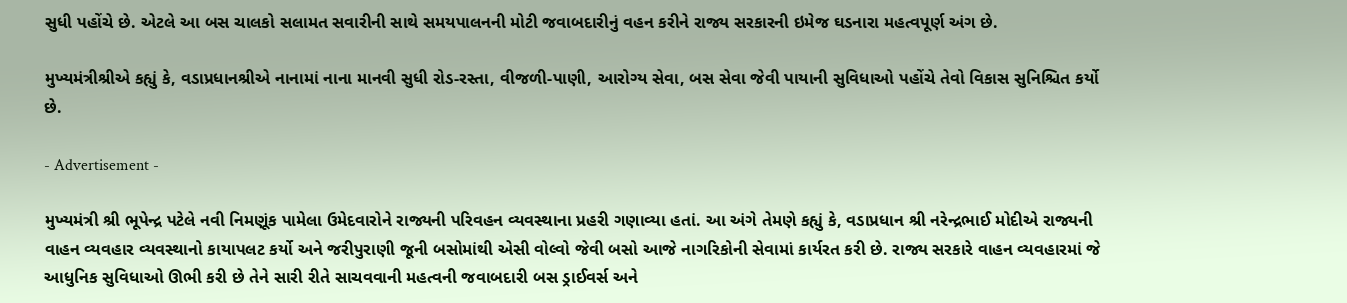સુધી પહોંચે છે. એટલે આ બસ ચાલકો સલામત સવારીની સાથે સમયપાલનની મોટી જવાબદારીનું વહન કરીને રાજ્ય સરકારની ઇમેજ ઘડનારા મહત્વપૂર્ણ અંગ છે.

મુખ્યમંત્રીશ્રીએ કહ્યું કે, વડાપ્રધાનશ્રીએ નાનામાં નાના માનવી સુધી રોડ-રસ્તા, વીજળી-પાણી, આરોગ્ય સેવા, બસ સેવા જેવી પાયાની સુવિધાઓ પહોંચે તેવો વિકાસ સુનિશ્ચિત કર્યો છે.

- Advertisement -

મુખ્યમંત્રી શ્રી ભૂપેન્દ્ર પટેલે નવી નિમણૂંક પામેલા ઉમેદવારોને રાજ્યની પરિવહન વ્યવસ્થાના પ્રહરી ગણાવ્યા હતાં. આ અંગે તેમણે કહ્યું કે, વડાપ્રધાન શ્રી નરેન્દ્રભાઈ મોદીએ રાજ્યની વાહન વ્યવહાર વ્યવસ્થાનો કાયાપલટ કર્યો અને જરીપુરાણી જૂની બસોમાંથી એસી વોલ્વો જેવી બસો આજે નાગરિકોની સેવામાં કાર્યરત કરી છે. રાજ્ય સરકારે વાહન વ્યવહારમાં જે આધુનિક સુવિધાઓ ઊભી કરી છે તેને સારી રીતે સાચવવાની મહત્વની જવાબદારી બસ ડ્રાઈવર્સ અને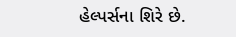હેલ્પર્સના શિરે છે.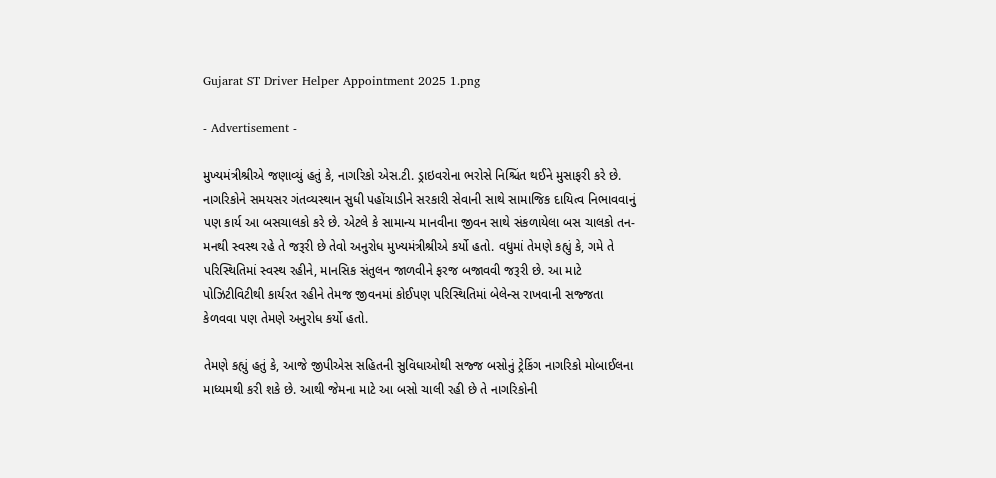Gujarat ST Driver Helper Appointment 2025 1.png

- Advertisement -

મુખ્યમંત્રીશ્રીએ જણાવ્યું હતું કે, નાગરિકો એસ.ટી. ડ્રાઇવરોના ભરોસે નિશ્ચિંત થઈને મુસાફરી કરે છે. નાગરિકોને સમયસર ગંતવ્યસ્થાન સુધી પહોંચાડીને સરકારી સેવાની સાથે સામાજિક દાયિત્વ નિભાવવાનું પણ કાર્ય આ બસચાલકો કરે છે. એટલે કે સામાન્ય માનવીના જીવન સાથે સંકળાયેલા બસ ચાલકો તન-મનથી સ્વસ્થ રહે તે જરૂરી છે તેવો અનુરોધ મુખ્યમંત્રીશ્રીએ કર્યો હતો. વધુમાં તેમણે કહ્યું કે, ગમે તે પરિસ્થિતિમાં સ્વસ્થ રહીને, માનસિક સંતુલન જાળવીને ફરજ બજાવવી જરૂરી છે. આ માટે પોઝિટીવિટીથી કાર્યરત રહીને તેમજ જીવનમાં કોઈપણ પરિસ્થિતિમાં બેલેન્સ રાખવાની સજ્જતા કેળવવા પણ તેમણે અનુરોધ કર્યો હતો.

તેમણે કહ્યું હતું કે, આજે જીપીએસ સહિતની સુવિધાઓથી સજ્જ બસોનું ટ્રેકિંગ નાગરિકો મોબાઈલના માધ્યમથી કરી શકે છે. આથી જેમના માટે આ બસો ચાલી રહી છે તે નાગરિકોની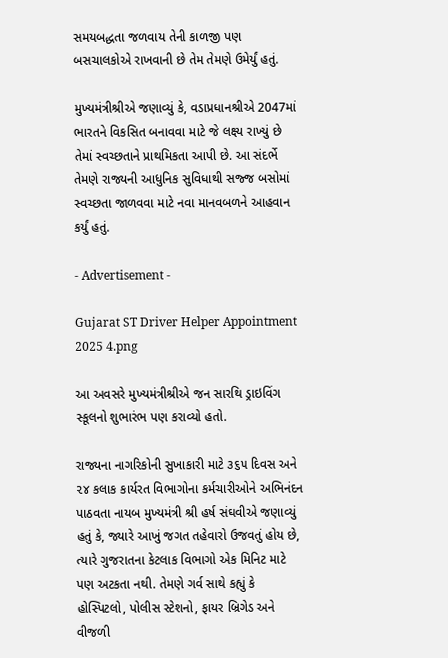સમયબદ્ધતા જળવાય તેની કાળજી પણ બસચાલકોએ રાખવાની છે તેમ તેમણે ઉમેર્યું હતું.

મુખ્યમંત્રીશ્રીએ જણાવ્યું કે, વડાપ્રધાનશ્રીએ 2047માં ભારતને વિકસિત બનાવવા માટે જે લક્ષ્ય રાખ્યું છે તેમાં સ્વચ્છતાને પ્રાથમિકતા આપી છે. આ સંદર્ભે તેમણે રાજ્યની આધુનિક સુવિધાથી સજ્જ બસોમાં સ્વચ્છતા જાળવવા માટે નવા માનવબળને આહવાન કર્યું હતું.

- Advertisement -

Gujarat ST Driver Helper Appointment 2025 4.png

આ અવસરે મુખ્યમંત્રીશ્રીએ જન સારથિ ડ્રાઇવિંગ સ્કૂલનો શુભારંભ પણ કરાવ્યો હતો.

રાજ્યના નાગરિકોની સુખાકારી માટે ૩૬૫ દિવસ અને ૨૪ કલાક કાર્યરત વિભાગોના કર્મચારીઓને અભિનંદન પાઠવતા નાયબ મુખ્યમંત્રી શ્રી હર્ષ સંઘવીએ જણાવ્યું હતું કે, જ્યારે આખું જગત તહેવારો ઉજવતું હોય છે, ત્યારે ગુજરાતના કેટલાક વિભાગો એક મિનિટ માટે પણ અટકતા નથી. તેમણે ગર્વ સાથે કહ્યું કે હોસ્પિટલો, પોલીસ સ્ટેશનો, ફાયર બ્રિગેડ અને વીજળી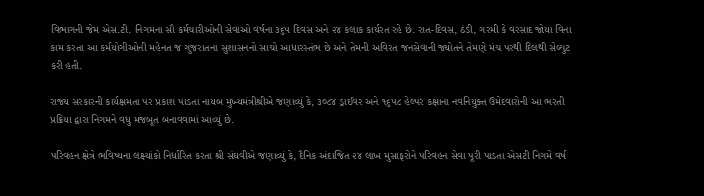વિભાગની જેમ એસ.ટી. નિગમના સૌ કર્મચારીઓની સેવાઓ વર્ષના ૩૬૫ દિવસ અને ૨૪ કલાક કાર્યરત રહે છે. રાત-દિવસ, ઠંડી, ગરમી કે વરસાદ જોયા વિના કામ કરતા આ કર્મયોગીઓની મહેનત જ ગુજરાતના સુશાસનનો સાચો આધારસ્તંભ છે અને તેમની અવિરત જનસેવાની જ્યોતને તેમણે મંચ પરથી દિલથી સેલ્યુટ કરી હતી.

રાજ્ય સરકારની કાર્યક્ષમતા પર પ્રકાશ પાડતા નાયબ મુખ્યમંત્રીશ્રીએ જણાવ્યું કે, ૩૦૮૪ ડ્રાઈવર અને ૧૬૫૮ હેલ્પર કક્ષાના નવનિયુક્ત ઉમેદવારોની આ ભરતી પ્રક્રિયા દ્વારા નિગમને વધુ મજબૂત બનાવવામાં આવ્યું છે.

પરિવહન ક્ષેત્રે ભવિષ્યના લક્ષ્યાંકો નિર્ધારિત કરતા શ્રી સંઘવીએ જણાવ્યું કે, દૈનિક અંદાજિત ૨૪ લાખ મુસાફરોને પરિવહન સેવા પૂરી પાડતા એસટી નિગમે વર્ષ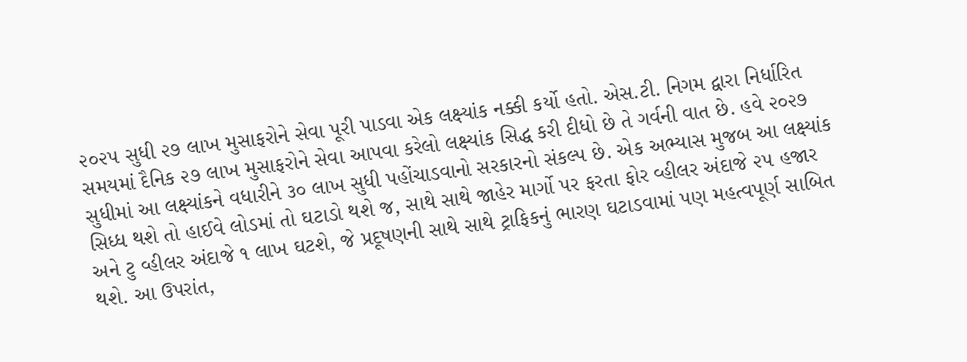૨૦૨૫ સુધી ૨૭ લાખ મુસાફરોને સેવા પૂરી પાડવા એક લક્ષ્યાંક નક્કી કર્યો હતો. એસ.ટી. નિગમ દ્વારા નિર્ધારિત સમયમાં દૈનિક ૨૭ લાખ મુસાફરોને સેવા આપવા કરેલો લક્ષ્યાંક સિદ્ધ કરી દીધો છે તે ગર્વની વાત છે. હવે ૨૦૨૭ સુધીમાં આ લક્ષ્યાંકને વધારીને ૩૦ લાખ સુધી પહોંચાડવાનો સરકારનો સંકલ્પ છે. એક અભ્યાસ મુજબ આ લક્ષ્યાંક સિધ્ધ થશે તો હાઈવે લોડમાં તો ઘટાડો થશે જ, સાથે સાથે જાહેર માર્ગો પર ફરતા ફોર વ્હીલર અંદાજે ૨૫ હજાર અને ટુ વ્હીલર અંદાજે ૧ લાખ ઘટશે, જે પ્રદૂષણની સાથે સાથે ટ્રાફિકનું ભારણ ઘટાડવામાં પણ મહત્વપૂર્ણ સાબિત થશે. આ ઉપરાંત,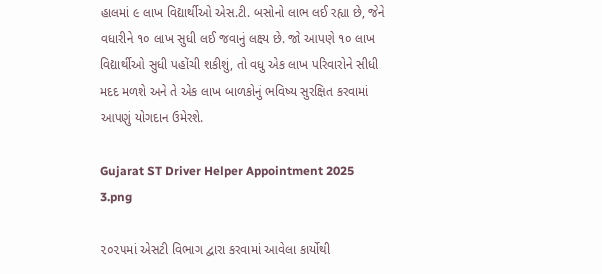હાલમાં ૯ લાખ વિદ્યાર્થીઓ એસ.ટી. બસોનો લાભ લઈ રહ્યા છે, જેને વધારીને ૧૦ લાખ સુધી લઈ જવાનું લક્ષ્ય છે. જો આપણે ૧૦ લાખ વિદ્યાર્થીઓ સુધી પહોંચી શકીશું, તો વધુ એક લાખ પરિવારોને સીધી મદદ મળશે અને તે એક લાખ બાળકોનું ભવિષ્ય સુરક્ષિત કરવામાં આપણું યોગદાન ઉમેરશે.

Gujarat ST Driver Helper Appointment 2025 3.png

૨૦૨૫માં એસટી વિભાગ દ્વારા કરવામાં આવેલા કાર્યોથી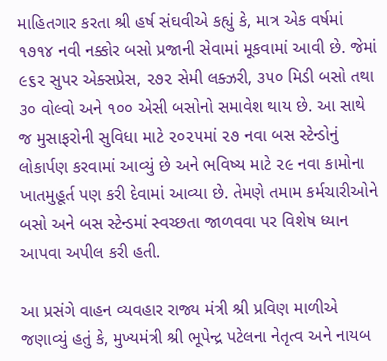માહિતગાર કરતા શ્રી હર્ષ સંઘવીએ કહ્યું કે, માત્ર એક વર્ષમાં ૧૭૧૪ નવી નક્કોર બસો પ્રજાની સેવામાં મૂકવામાં આવી છે. જેમાં ૯૬૨ સુપર એક્સપ્રેસ, ૨૭૨ સેમી લક્ઝરી, ૩૫૦ મિડી બસો તથા ૩૦ વોલ્વો અને ૧૦૦ એસી બસોનો સમાવેશ થાય છે. આ સાથે જ મુસાફરોની સુવિધા માટે ૨૦૨૫માં ૨૭ નવા બસ સ્ટેન્ડોનું લોકાર્પણ કરવામાં આવ્યું છે અને ભવિષ્ય માટે ૨૯ નવા કામોના ખાતમુહૂર્ત પણ કરી દેવામાં આવ્યા છે. તેમણે તમામ કર્મચારીઓને બસો અને બસ સ્ટેન્ડમાં સ્વચ્છતા જાળવવા પર વિશેષ ધ્યાન આપવા અપીલ કરી હતી.

આ પ્રસંગે વાહન વ્યવહાર રાજ્ય મંત્રી શ્રી પ્રવિણ માળીએ જણાવ્યું હતું કે, મુખ્યમંત્રી શ્રી ભૂપેન્દ્ર પટેલના નેતૃત્વ અને નાયબ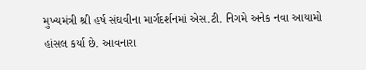મુખ્યમંત્રી શ્રી હર્ષ સંઘવીના માર્ગદર્શનમાં એસ.ટી. નિગમે અનેક નવા આયામો હાંસલ કર્યા છે. આવનારા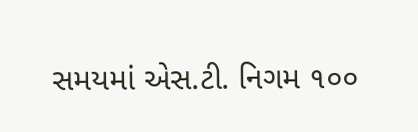સમયમાં એસ.ટી. નિગમ ૧૦૦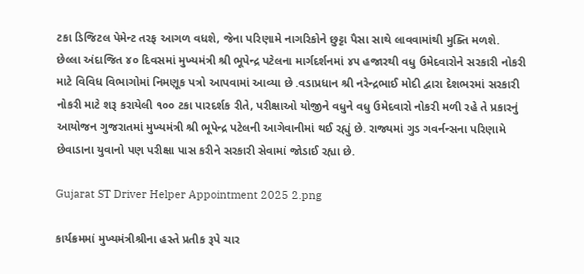ટકા ડિજિટલ પેમેન્ટ તરફ આગળ વધશે, જેના પરિણામે નાગરિકોને છુટ્ટા પૈસા સાથે લાવવામાંથી મુક્તિ મળશે. છેલ્લા અંદાજિત ૪૦ દિવસમાં મુખ્યમંત્રી શ્રી ભૂપેન્દ્ર પટેલના માર્ગદર્શનમાં ૪૫ હજારથી વધુ ઉમેદવારોને સરકારી નોકરી માટે વિવિધ વિભાગોમાં નિમણૂક પત્રો આપવામાં આવ્યા છે .વડાપ્રધાન શ્રી નરેન્દ્રભાઈ મોદી દ્વારા દેશભરમાં સરકારી નોકરી માટે શરૂ કરાયેલી ૧૦૦ ટકા પારદર્શક રીતે, પરીક્ષાઓ યોજીને વધુને વધુ ઉમેદવારો નોકરી મળી રહે તે પ્રકારનું આયોજન ગુજરાતમાં મુખ્યમંત્રી શ્રી ભૂપેન્દ્ર પટેલની આગેવાનીમાં થઈ રહ્યું છે. રાજ્યમાં ગુડ ગવર્નન્સના પરિણામે છેવાડાના યુવાનો પણ પરીક્ષા પાસ કરીને સરકારી સેવામાં જોડાઈ રહ્યા છે.

Gujarat ST Driver Helper Appointment 2025 2.png

કાર્યક્રમમાં મુખ્યમંત્રીશ્રીના હસ્તે પ્રતીક રૂપે ચાર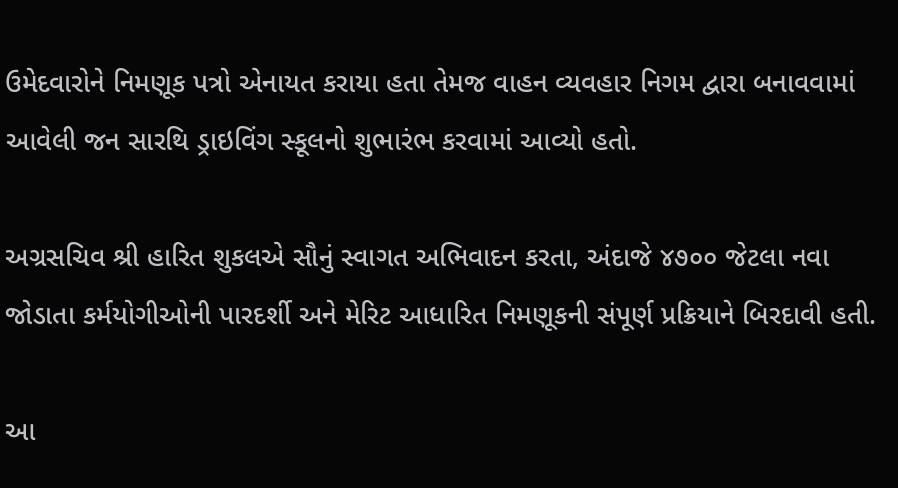ઉમેદવારોને નિમણૂક પત્રો એનાયત કરાયા હતા તેમજ વાહન વ્યવહાર નિગમ દ્વારા બનાવવામાં આવેલી જન સારથિ ડ્રાઇવિંગ સ્કૂલનો શુભારંભ કરવામાં આવ્યો હતો.

અગ્રસચિવ શ્રી હારિત શુકલએ સૌનું સ્વાગત અભિવાદન કરતા, અંદાજે ૪૭૦૦ જેટલા નવા જોડાતા કર્મયોગીઓની પારદર્શી અને મેરિટ આધારિત નિમણૂકની સંપૂર્ણ પ્રક્રિયાને બિરદાવી હતી.

આ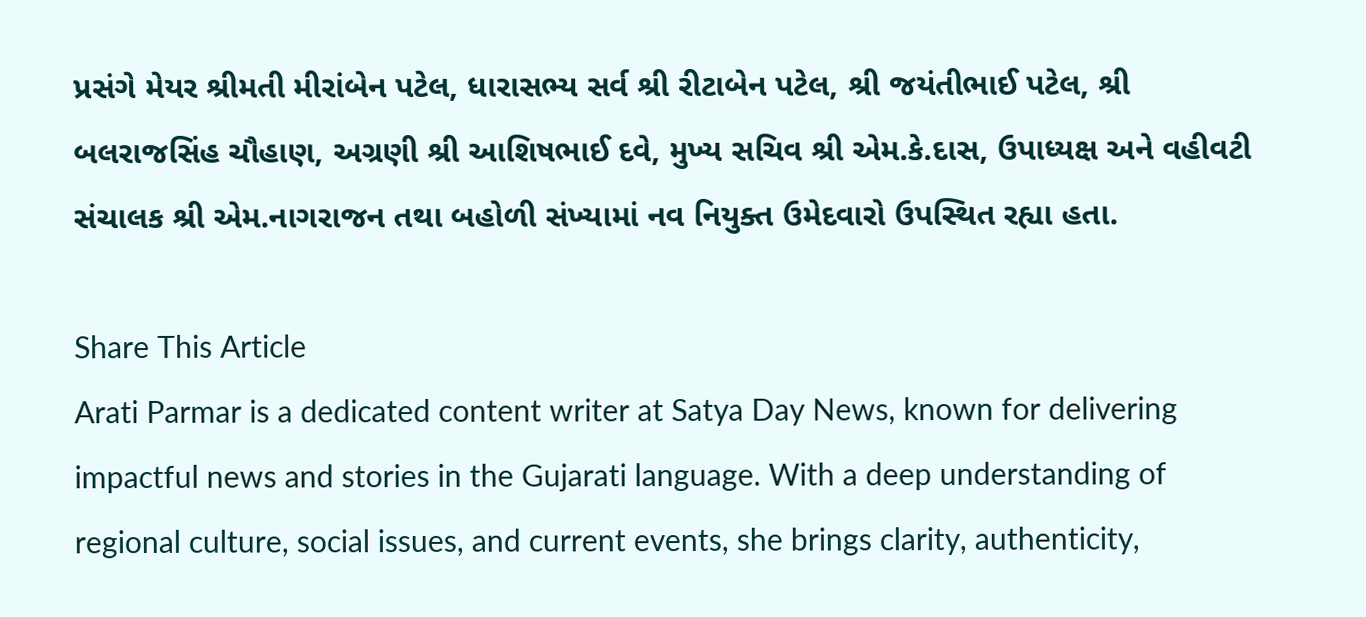પ્રસંગે મેયર શ્રીમતી મીરાંબેન પટેલ, ધારાસભ્ય સર્વ શ્રી રીટાબેન પટેલ, શ્રી જયંતીભાઈ પટેલ, શ્રી બલરાજસિંહ ચૌહાણ, અગ્રણી શ્રી આશિષભાઈ દવે, મુખ્ય સચિવ શ્રી એમ.કે.દાસ, ઉપાધ્યક્ષ અને વહીવટી સંચાલક શ્રી એમ.નાગરાજન તથા બહોળી સંખ્યામાં નવ નિયુક્ત ઉમેદવારો ઉપસ્થિત રહ્યા હતા.

Share This Article
Arati Parmar is a dedicated content writer at Satya Day News, known for delivering impactful news and stories in the Gujarati language. With a deep understanding of regional culture, social issues, and current events, she brings clarity, authenticity,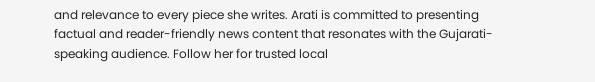and relevance to every piece she writes. Arati is committed to presenting factual and reader-friendly news content that resonates with the Gujarati-speaking audience. Follow her for trusted local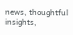news, thoughtful insights,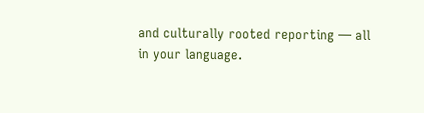and culturally rooted reporting — all in your language.